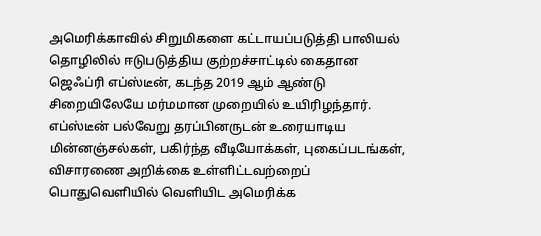அமெரிக்காவில் சிறுமிகளை கட்டாயப்படுத்தி பாலியல் தொழிலில் ஈடுபடுத்திய குற்றச்சாட்டில் கைதான ஜெஃப்ரி எப்ஸ்டீன், கடந்த 2019 ஆம் ஆண்டு சிறையிலேயே மர்மமான முறையில் உயிரிழந்தார்.
எப்ஸ்டீன் பல்வேறு தரப்பினருடன் உரையாடிய மின்னஞ்சல்கள், பகிர்ந்த வீடியோக்கள், புகைப்படங்கள், விசாரணை அறிக்கை உள்ளிட்டவற்றைப் பொதுவெளியில் வெளியிட அமெரிக்க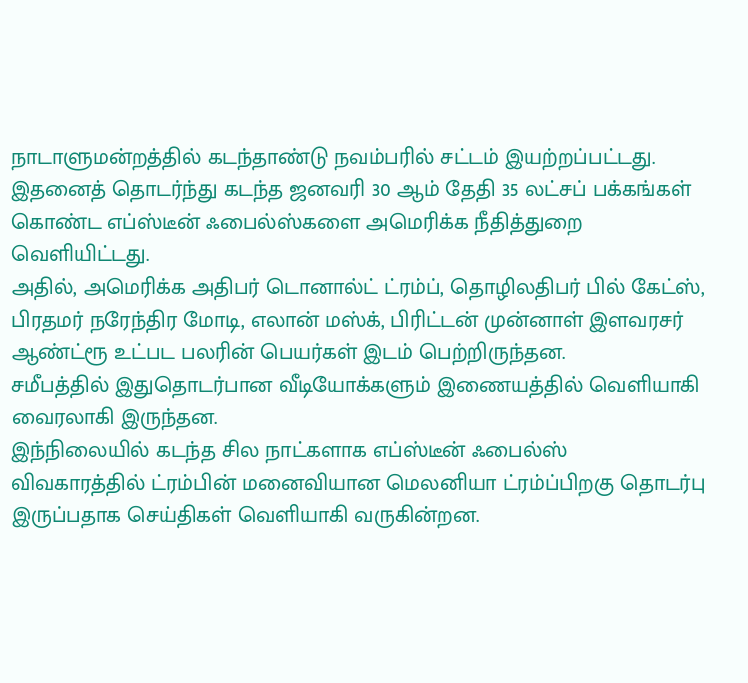நாடாளுமன்றத்தில் கடந்தாண்டு நவம்பரில் சட்டம் இயற்றப்பட்டது.
இதனைத் தொடர்ந்து கடந்த ஜனவரி 30 ஆம் தேதி 35 லட்சப் பக்கங்கள் கொண்ட எப்ஸ்டீன் ஃபைல்ஸ்களை அமெரிக்க நீதித்துறை வெளியிட்டது.
அதில், அமெரிக்க அதிபர் டொனால்ட் ட்ரம்ப், தொழிலதிபர் பில் கேட்ஸ், பிரதமர் நரேந்திர மோடி, எலான் மஸ்க், பிரிட்டன் முன்னாள் இளவரசர் ஆண்ட்ரூ உட்பட பலரின் பெயர்கள் இடம் பெற்றிருந்தன.
சமீபத்தில் இதுதொடர்பான வீடியோக்களும் இணையத்தில் வெளியாகி வைரலாகி இருந்தன.
இந்நிலையில் கடந்த சில நாட்களாக எப்ஸ்டீன் ஃபைல்ஸ் விவகாரத்தில் ட்ரம்பின் மனைவியான மெலனியா ட்ரம்ப்பிறகு தொடர்பு இருப்பதாக செய்திகள் வெளியாகி வருகின்றன.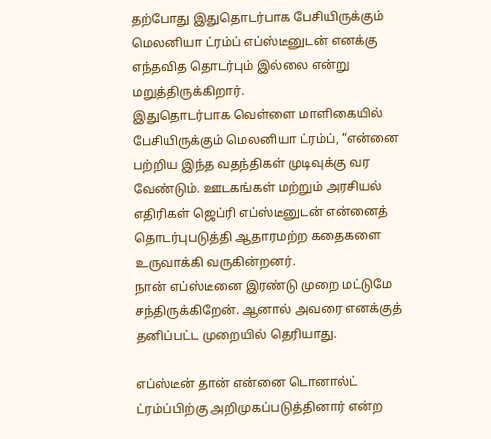தற்போது இதுதொடர்பாக பேசியிருக்கும் மெலனியா ட்ரம்ப் எப்ஸ்டீனுடன் எனக்கு எந்தவித தொடர்பும் இல்லை என்று மறுத்திருக்கிறார்.
இதுதொடர்பாக வெள்ளை மாளிகையில் பேசியிருக்கும் மெலனியா ட்ரம்ப், “என்னை பற்றிய இந்த வதந்திகள் முடிவுக்கு வர வேண்டும். ஊடகங்கள் மற்றும் அரசியல் எதிரிகள் ஜெப்ரி எப்ஸ்டீனுடன் என்னைத் தொடர்புபடுத்தி ஆதாரமற்ற கதைகளை உருவாக்கி வருகின்றனர்.
நான் எப்ஸ்டீனை இரண்டு முறை மட்டுமே சந்திருக்கிறேன். ஆனால் அவரை எனக்குத் தனிப்பட்ட முறையில் தெரியாது.

எப்ஸ்டீன் தான் என்னை டொனால்ட் ட்ரம்ப்பிற்கு அறிமுகப்படுத்தினார் என்ற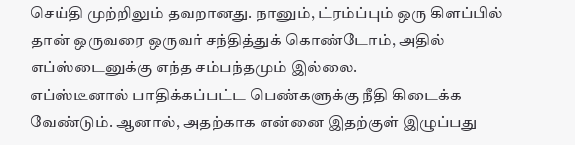செய்தி முற்றிலும் தவறானது. நானும், ட்ரம்ப்பும் ஒரு கிளப்பில் தான் ஒருவரை ஒருவர் சந்தித்துக் கொண்டோம், அதில் எப்ஸ்டைனுக்கு எந்த சம்பந்தமும் இல்லை.
எப்ஸ்டீனால் பாதிக்கப்பட்ட பெண்களுக்கு நீதி கிடைக்க வேண்டும். ஆனால், அதற்காக என்னை இதற்குள் இழுப்பது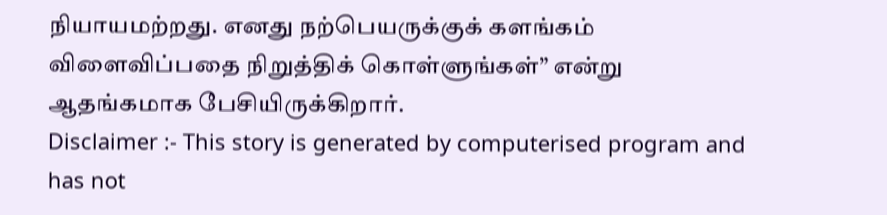நியாயமற்றது. எனது நற்பெயருக்குக் களங்கம் விளைவிப்பதை நிறுத்திக் கொள்ளுங்கள்” என்று ஆதங்கமாக பேசியிருக்கிறார்.
Disclaimer :- This story is generated by computerised program and has not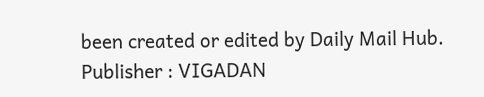been created or edited by Daily Mail Hub. Publisher : VIGADAN